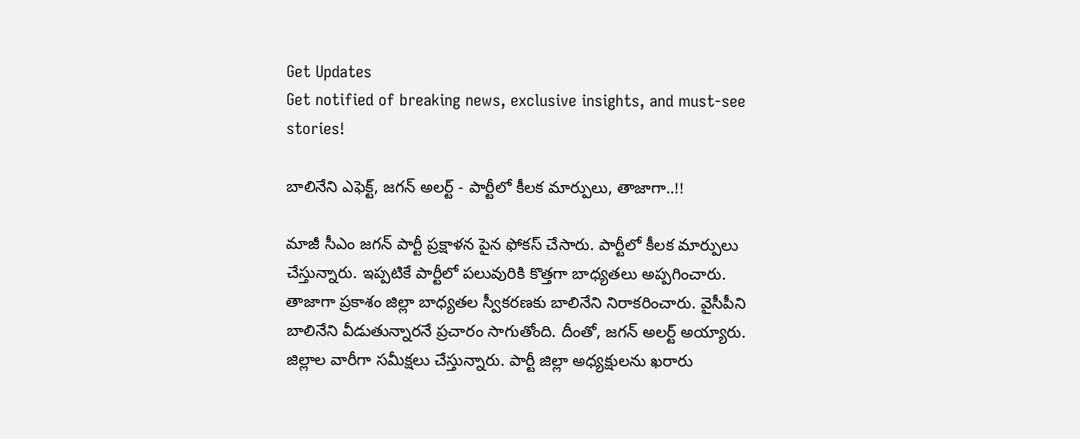Get Updates
Get notified of breaking news, exclusive insights, and must-see stories!

బాలినేని ఎఫెక్ట్, జగన్ అలర్ట్ - పార్టీలో కీలక మార్పులు, తాజాగా..!!

మాజీ సీఎం జగన్ పార్టీ ప్రక్షాళన పైన ఫోకస్ చేసారు. పార్టీలో కీలక మార్పులు చేస్తున్నారు. ఇప్పటికే పార్టీలో పలువురికి కొత్తగా బాధ్యతలు అప్పగించారు. తాజాగా ప్రకాశం జిల్లా బాధ్యతల స్వీకరణకు బాలినేని నిరాకరించారు. వైసీపీని బాలినేని వీడుతున్నారనే ప్రచారం సాగుతోంది. దీంతో, జగన్ అలర్ట్ అయ్యారు. జిల్లాల వారీగా సమీక్షలు చేస్తున్నారు. పార్టీ జిల్లా అధ్యక్షులను ఖరారు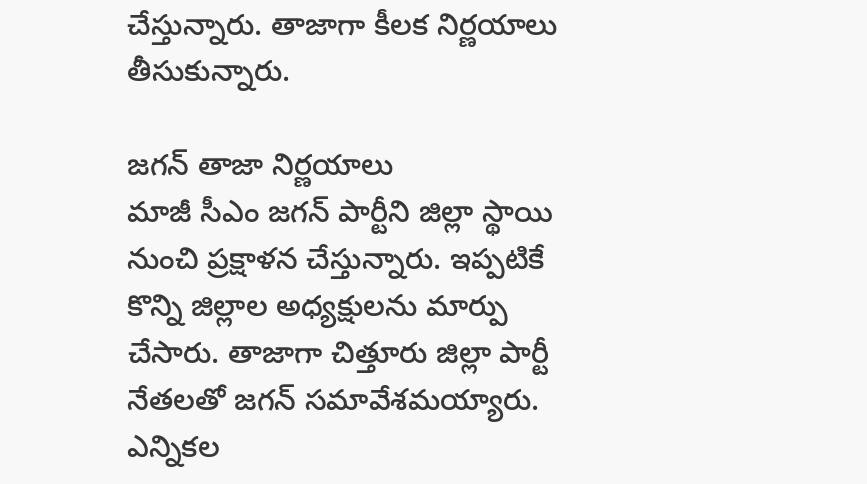చేస్తున్నారు. తాజాగా కీలక నిర్ణయాలు తీసుకున్నారు.

జగన్ తాజా నిర్ణయాలు
మాజీ సీఎం జగన్ పార్టీని జిల్లా స్థాయి నుంచి ప్రక్షాళన చేస్తున్నారు. ఇప్పటికే కొన్ని జిల్లాల అధ్యక్షులను మార్పు చేసారు. తాజాగా చిత్తూరు జిల్లా పార్టీ నేతలతో జగన్ సమావేశమయ్యారు. ఎన్నికల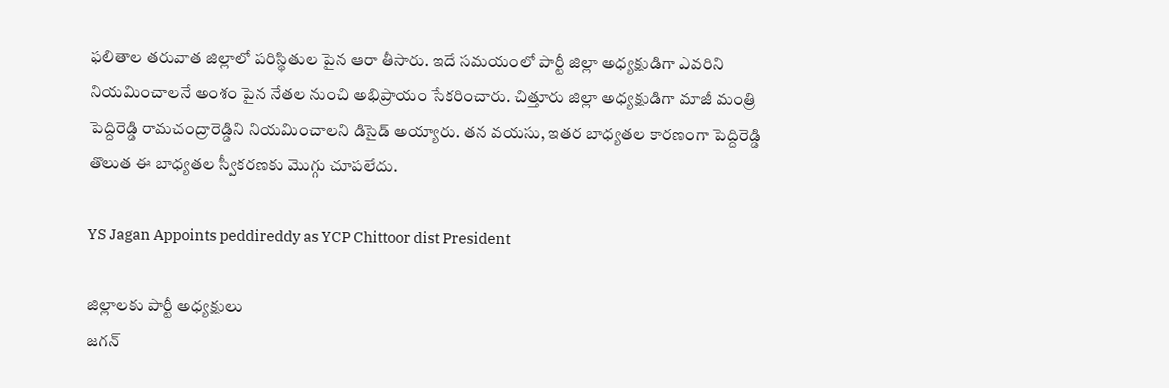ఫలితాల తరువాత జిల్లాలో పరిస్థితుల పైన ఆరా తీసారు. ఇదే సమయంలో పార్టీ జిల్లా అధ్యక్షుడిగా ఎవరిని నియమించాలనే అంశం పైన నేతల నుంచి అభిప్రాయం సేకరించారు. చిత్తూరు జిల్లా అధ్యక్షుడిగా మాజీ మంత్రి పెద్దిరెడ్డి రామచంద్రారెడ్డిని నియమించాలని డిసైడ్ అయ్యారు. తన వయసు, ఇతర బాధ్యతల కారణంగా పెద్దిరెడ్డి తొలుత ఈ బాధ్యతల స్వీకరణకు మొగ్గు చూపలేదు.

YS Jagan Appoints peddireddy as YCP Chittoor dist President

జిల్లాలకు పార్టీ అధ్యక్షులు
జగన్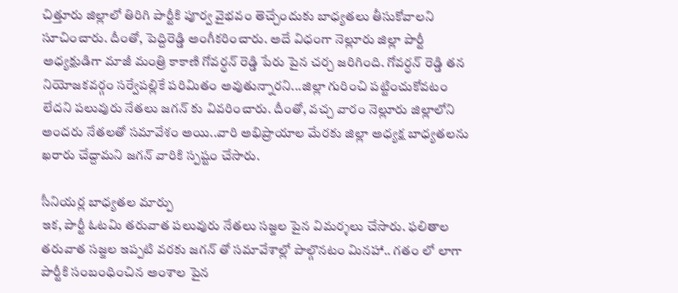చిత్తూరు జిల్లాలో తిరిగి పార్టీకి పూర్వ వైభవం తెచ్చేందుకు బాధ్యతలు తీసుకోవాలని సూచించారు. దీంతో, పెద్దిరెడ్డి అంగీకరించారు. అదే విధంగా నెల్లూరు జిల్లా పార్టీ అధ్యక్షుడిగా మాజీ మంత్రి కాకాణి గోవర్ధన్ రెడ్డి పేరు పైన చర్చ జరిగింది. గోవర్ధన్ రెడ్డి తన నియోజకవర్గం సర్వేపల్లికే పరిమితం అవుతున్నారని...జిల్లా గురించి పట్టించుకోవటం లేదని పలువురు నేతలు జగన్ కు వివరించారు. దీంతో, వచ్చ వారం నెల్లూరు జిల్లాలోని అందరు నేతలతో సమావేశం అయి..వారి అభిప్రాయాల మేరకు జిల్లా అధ్యక్ష బాధ్యతలను ఖరారు చేద్దామని జగన్ వారికి స్పష్టం చేసారు.

సీనియర్ల బాధ్యతల మార్పు
ఇక, పార్టీ ఓటమి తరువాత పలువురు నేతలు సజ్జల పైన విమర్శలు చేసారు. ఫలితాల తరువాత సజ్జల ఇప్పటి వరకు జగన్ తో సమావేశాల్లో పాల్గొనటం మినహా.. గతం లో లాగా పార్టీకి సంబంధించిన అంశాల పైన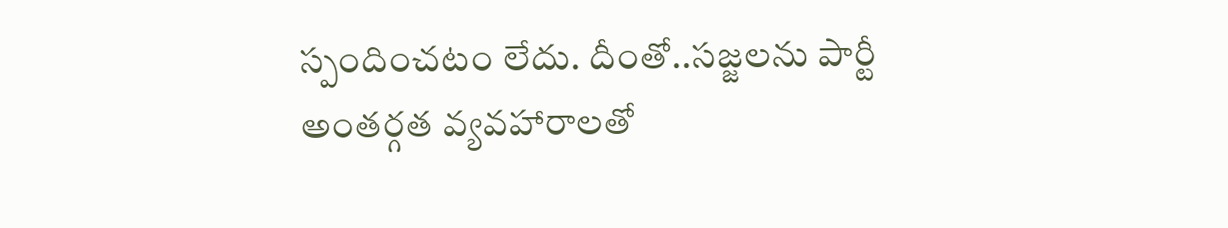స్పందించటం లేదు. దీంతో..సజ్జలను పార్టీ అంతర్గత వ్యవహారాలతో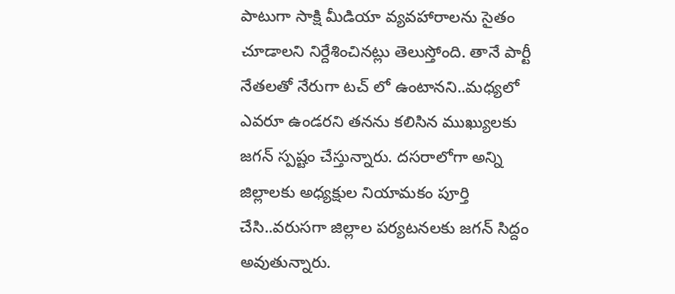పాటుగా సాక్షి మీడియా వ్యవహారాలను సైతం చూడాలని నిర్దేశించినట్లు తెలుస్తోంది. తానే పార్టీ నేతలతో నేరుగా టచ్ లో ఉంటానని..మధ్యలో ఎవరూ ఉండరని తనను కలిసిన ముఖ్యులకు జగన్ స్పష్టం చేస్తున్నారు. దసరాలోగా అన్ని జిల్లాలకు అధ్యక్షుల నియామకం పూర్తి చేసి..వరుసగా జిల్లాల పర్యటనలకు జగన్ సిద్దం అవుతున్నారు.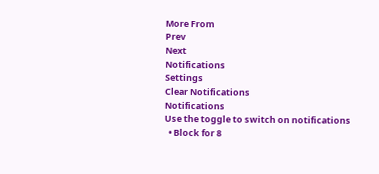More From
Prev
Next
Notifications
Settings
Clear Notifications
Notifications
Use the toggle to switch on notifications
  • Block for 8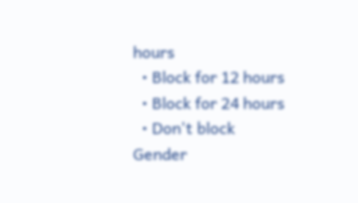hours
  • Block for 12 hours
  • Block for 24 hours
  • Don't block
Gender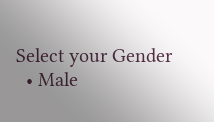Select your Gender
  • Male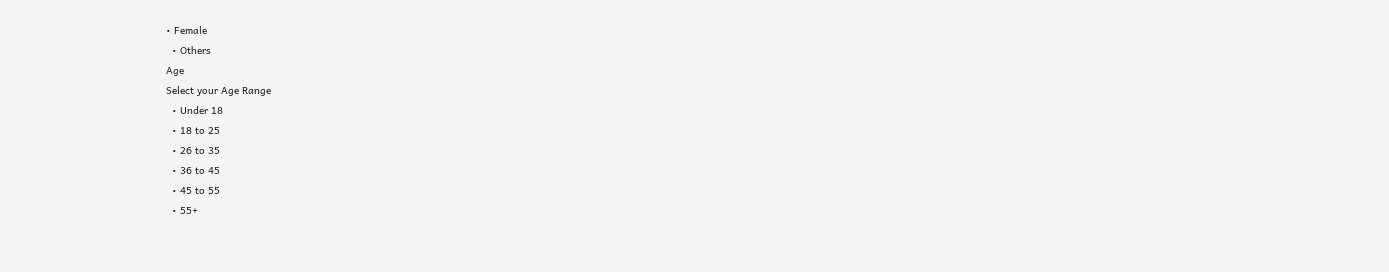• Female
  • Others
Age
Select your Age Range
  • Under 18
  • 18 to 25
  • 26 to 35
  • 36 to 45
  • 45 to 55
  • 55+